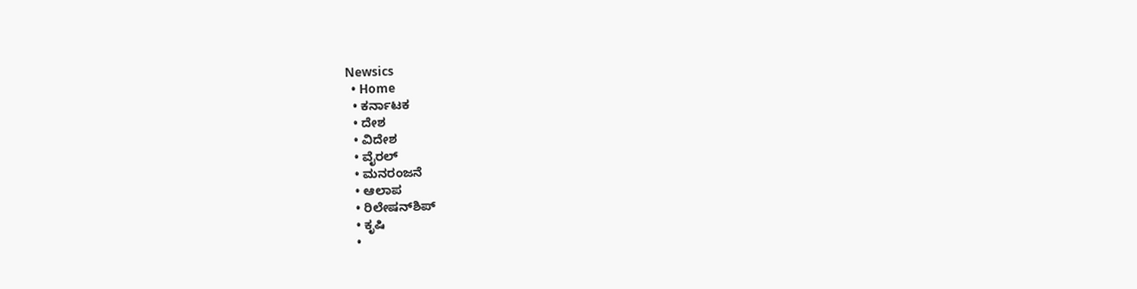Newsics
  • Home
  • ಕರ್ನಾಟಕ
  • ದೇಶ
  • ವಿದೇಶ
  • ವೈರಲ್
  • ಮನರಂಜನೆ
  • ಆಲಾಪ
  • ರಿಲೇಷನ್‌ಶಿಪ್
  • ಕೃಷಿ
  •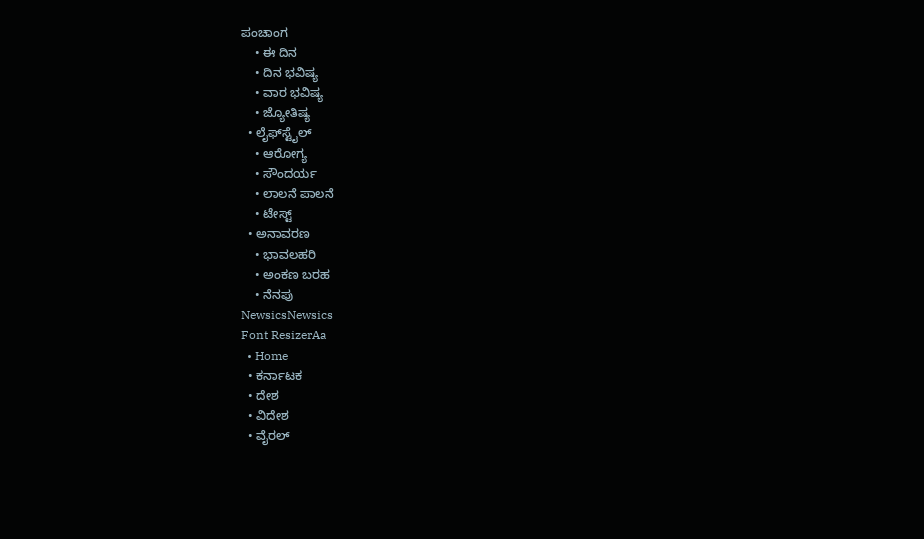ಪಂಚಾಂಗ
    • ಈ ದಿನ
    • ದಿನ ಭವಿಷ್ಯ
    • ವಾರ ಭವಿಷ್ಯ
    • ಜ್ಯೋತಿಷ್ಯ
  • ಲೈಫ್‌ಸ್ಟೈಲ್
    • ಆರೋಗ್ಯ
    • ಸೌಂದರ್ಯ
    • ಲಾಲನೆ ಪಾಲನೆ
    • ಟೇಸ್ಟ್
  • ಅನಾವರಣ
    • ಭಾವಲಹರಿ
    • ಅಂಕಣ ಬರಹ
    • ನೆನಪು
NewsicsNewsics
Font ResizerAa
  • Home
  • ಕರ್ನಾಟಕ
  • ದೇಶ
  • ವಿದೇಶ
  • ವೈರಲ್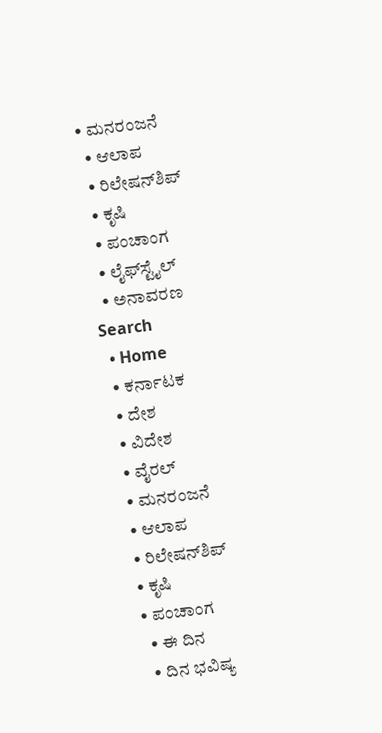• ಮನರಂಜನೆ
  • ಆಲಾಪ
  • ರಿಲೇಷನ್‌ಶಿಪ್
  • ಕೃಷಿ
  • ಪಂಚಾಂಗ
  • ಲೈಫ್‌ಸ್ಟೈಲ್
  • ಅನಾವರಣ
Search
  • Home
  • ಕರ್ನಾಟಕ
  • ದೇಶ
  • ವಿದೇಶ
  • ವೈರಲ್
  • ಮನರಂಜನೆ
  • ಆಲಾಪ
  • ರಿಲೇಷನ್‌ಶಿಪ್
  • ಕೃಷಿ
  • ಪಂಚಾಂಗ
    • ಈ ದಿನ
    • ದಿನ ಭವಿಷ್ಯ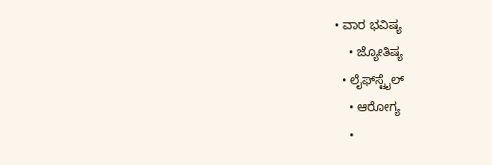• ವಾರ ಭವಿಷ್ಯ
    • ಜ್ಯೋತಿಷ್ಯ
  • ಲೈಫ್‌ಸ್ಟೈಲ್
    • ಆರೋಗ್ಯ
    •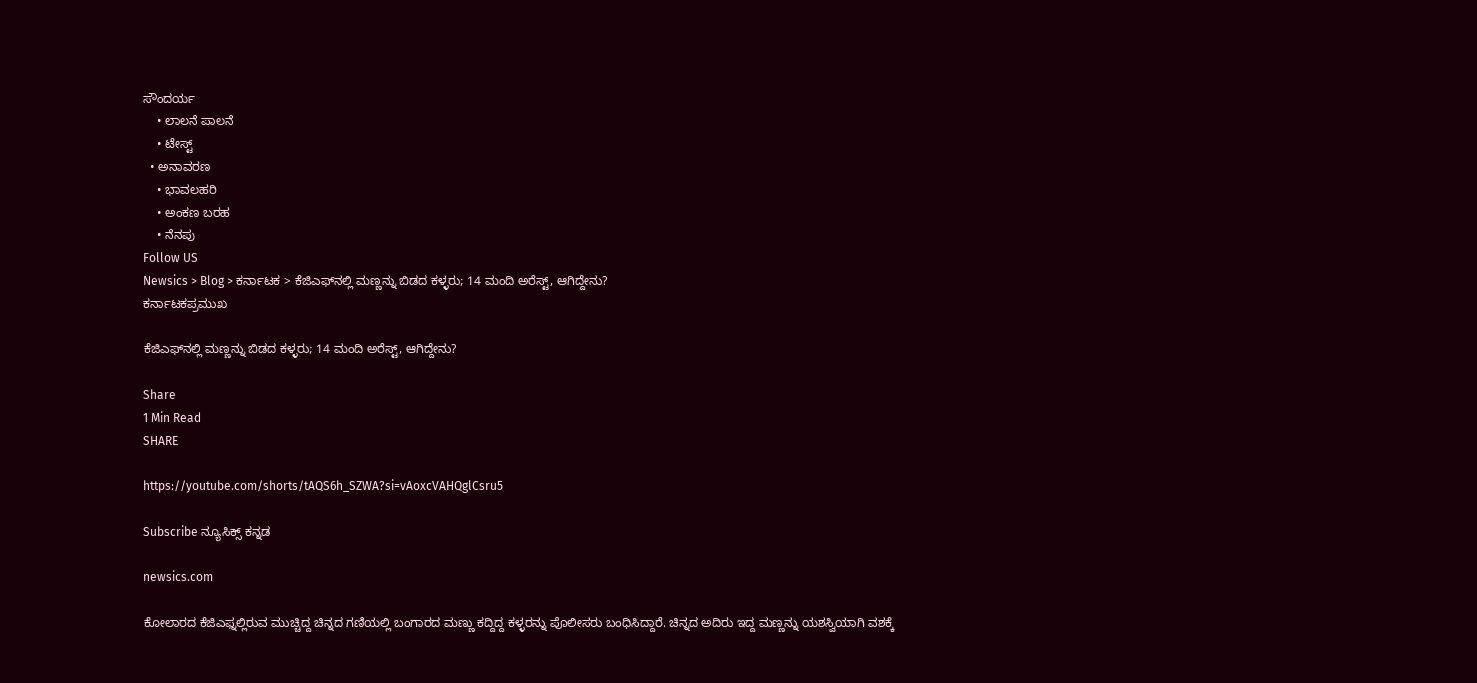ಸೌಂದರ್ಯ
    • ಲಾಲನೆ ಪಾಲನೆ
    • ಟೇಸ್ಟ್
  • ಅನಾವರಣ
    • ಭಾವಲಹರಿ
    • ಅಂಕಣ ಬರಹ
    • ನೆನಪು
Follow US
Newsics > Blog > ಕರ್ನಾಟಕ > ಕೆಜಿಎಫ್‌ನಲ್ಲಿ ಮಣ್ಣನ್ನು ಬಿಡದ ಕಳ್ಳರು; 14 ಮಂದಿ ಅರೆಸ್ಟ್, ಆಗಿದ್ದೇನು?
ಕರ್ನಾಟಕಪ್ರಮುಖ

ಕೆಜಿಎಫ್‌ನಲ್ಲಿ ಮಣ್ಣನ್ನು ಬಿಡದ ಕಳ್ಳರು; 14 ಮಂದಿ ಅರೆಸ್ಟ್, ಆಗಿದ್ದೇನು?

Share
1 Min Read
SHARE

https://youtube.com/shorts/tAQS6h_SZWA?si=vAoxcVAHQglCsru5

Subscribe ನ್ಯೂಸಿಕ್ಸ್ ಕನ್ನಡ

newsics.com

ಕೋಲಾರದ ಕೆಜಿಎಫ್ನಲ್ಲಿರುವ ಮುಚ್ಚಿದ್ದ ಚಿನ್ನದ ಗಣಿಯಲ್ಲಿ ಬಂಗಾರದ ಮಣ್ಣು ಕದ್ದಿದ್ದ ಕಳ್ಳರನ್ನು ಪೊಲೀಸರು ಬಂಧಿಸಿದ್ದಾರೆ. ಚಿನ್ನದ ಅದಿರು ಇದ್ದ ಮಣ್ಣನ್ನು ಯಶಸ್ವಿಯಾಗಿ ವಶಕ್ಕೆ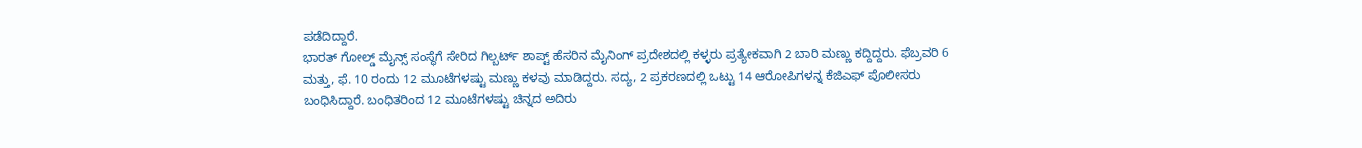ಪಡೆದಿದ್ದಾರೆ.
ಭಾರತ್ ಗೋಲ್ಡ್ ಮೈನ್ಸ್ ಸಂಸ್ಥೆಗೆ ಸೇರಿದ ಗಿಲ್ಬರ್ಟ್ ಶಾಪ್ಟ್ ಹೆಸರಿನ ಮೈನಿಂಗ್ ಪ್ರದೇಶದಲ್ಲಿ ಕಳ್ಳರು ಪ್ರತ್ಯೇಕವಾಗಿ 2 ಬಾರಿ ಮಣ್ಣು ಕದ್ದಿದ್ದರು. ಫೆಬ್ರವರಿ 6 ಮತ್ತು, ಫೆ. 10 ರಂದು 12 ಮೂಟೆಗಳಷ್ಟು ಮಣ್ಣು ಕಳವು ಮಾಡಿದ್ದರು. ಸದ್ಯ, 2 ಪ್ರಕರಣದಲ್ಲಿ ಒಟ್ಟು 14 ಆರೋಪಿಗಳನ್ನ ಕೆಜಿಎಫ್ ಪೊಲೀಸರು ಬಂಧಿಸಿದ್ದಾರೆ. ಬಂಧಿತರಿಂದ 12 ಮೂಟೆಗಳಷ್ಟು ಚಿನ್ನದ ಅದಿರು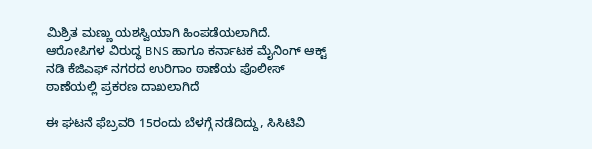ಮಿಶ್ರಿತ ಮಣ್ಣು ಯಶಸ್ವಿಯಾಗಿ ಹಿಂಪಡೆಯಲಾಗಿದೆ. ಆರೋಪಿಗಳ ವಿರುದ್ಧ BNS ಹಾಗೂ ಕರ್ನಾಟಕ ಮೈನಿಂಗ್ ಆಕ್ಟ್ ನಡಿ ಕೆಜಿಎಫ್ ನಗರದ ಉರಿಗಾಂ ಠಾಣೆಯ ಪೊಲೀಸ್ ಠಾಣೆಯಲ್ಲಿ ಪ್ರಕರಣ ದಾಖಲಾಗಿದೆ

ಈ ಘಟನೆ ಫೆಬ್ರವರಿ 15ರಂದು ಬೆಳಗ್ಗೆ ನಡೆದಿದ್ದು, ಸಿಸಿಟಿವಿ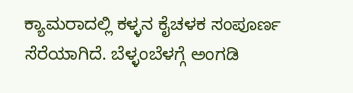ಕ್ಯಾಮರಾದಲ್ಲಿ ಕಳ್ಳನ ಕೈಚಳಕ ಸಂಪೂರ್ಣ ಸೆರೆಯಾಗಿದೆ. ಬೆಳ್ಳಂಬೆಳಗ್ಗೆ ಅಂಗಡಿ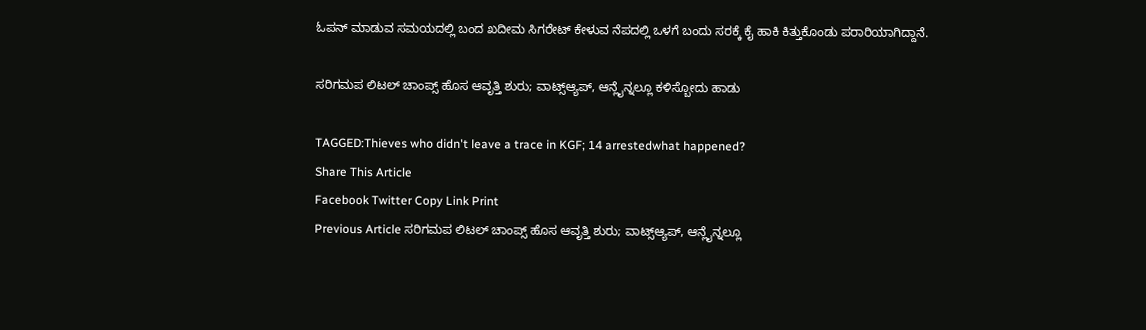ಓಪನ್ ಮಾಡುವ ಸಮಯದಲ್ಲಿ ಬಂದ ಖದೀಮ ಸಿಗರೇಟ್ ಕೇಳುವ ನೆಪದಲ್ಲಿ ಒಳಗೆ ಬಂದು ಸರಕ್ಕೆ ಕೈ ಹಾಕಿ ಕಿತ್ತುಕೊಂಡು ಪರಾರಿಯಾಗಿದ್ದಾನೆ.

ಸರಿಗಮಪ ಲಿಟಲ್ ಚಾಂಪ್ಸ್ ಹೊಸ ಆವೃತ್ತಿ ಶುರು; ವಾಟ್ಸ್ಆ್ಯಪ್, ಆನ್ಲೈನ್ನಲ್ಲೂ ಕಳಿಸ್ಬೋದು ಹಾಡು

TAGGED:Thieves who didn't leave a trace in KGF; 14 arrestedwhat happened?
Share This Article
Facebook Twitter Copy Link Print
Previous Article ಸರಿಗಮಪ ಲಿಟಲ್ ಚಾಂಪ್ಸ್ ಹೊಸ ಆವೃತ್ತಿ ಶುರು; ವಾಟ್ಸ್ಆ್ಯಪ್, ಆನ್ಲೈನ್ನಲ್ಲೂ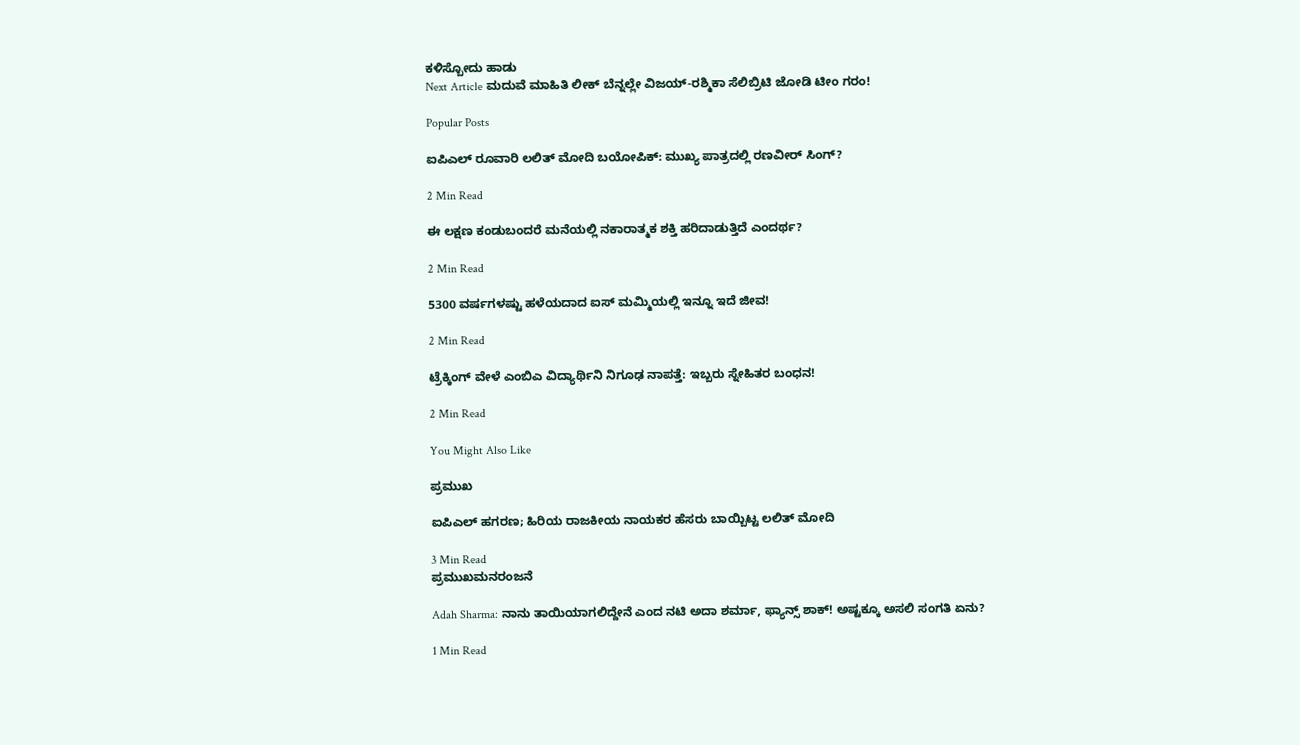ಕಳಿಸ್ಬೋದು ಹಾಡು
Next Article ಮದುವೆ ಮಾಹಿತಿ ಲೀಕ್ ಬೆನ್ನಲ್ಲೇ ವಿಜಯ್-ರಶ್ಮಿಕಾ ಸೆಲಿಬ್ರಿಟಿ ಜೋಡಿ ಟೀಂ ಗರಂ!

Popular Posts

ಐಪಿಎಲ್ ರೂವಾರಿ ಲಲಿತ್ ಮೋದಿ ಬಯೋಪಿಕ್: ಮುಖ್ಯ ಪಾತ್ರದಲ್ಲಿ ರಣವೀರ್ ಸಿಂಗ್?

2 Min Read

ಈ ಲಕ್ಷಣ ಕಂಡುಬಂದರೆ ಮನೆಯಲ್ಲಿ ನಕಾರಾತ್ಮಕ ಶಕ್ತಿ ಹರಿದಾಡುತ್ತಿದೆ ಎಂದರ್ಥ?

2 Min Read

5300 ವರ್ಷಗಳಷ್ಟು ಹಳೆಯದಾದ ಐಸ್ ಮಮ್ಮಿಯಲ್ಲಿ ಇನ್ನೂ ಇದೆ ಜೀವ!

2 Min Read

ಟ್ರೆಕ್ಕಿಂಗ್ ವೇಳೆ ಎಂಬಿಎ ವಿದ್ಯಾರ್ಥಿನಿ ನಿಗೂಢ ನಾಪತ್ತೆ: ಇಬ್ಬರು ಸ್ನೇಹಿತರ ಬಂಧನ!

2 Min Read

You Might Also Like

ಪ್ರಮುಖ

ಐಪಿಎಲ್ ಹಗರಣ; ಹಿರಿಯ ರಾಜಕೀಯ ನಾಯಕರ ಹೆಸರು ಬಾಯ್ಬಿಟ್ಟ ಲಲಿತ್ ಮೋದಿ

3 Min Read
ಪ್ರಮುಖಮನರಂಜನೆ

Adah Sharma: ನಾನು ತಾಯಿಯಾಗಲಿದ್ದೇನೆ ಎಂದ ನಟಿ ಅದಾ ಶರ್ಮಾ, ಫ್ಯಾನ್ಸ್ ಶಾಕ್! ಅಷ್ಟಕ್ಕೂ ಅಸಲಿ ಸಂಗತಿ ಏನು?

1 Min Read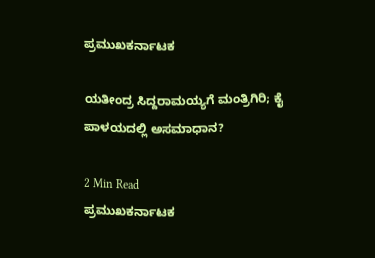ಪ್ರಮುಖಕರ್ನಾಟಕ

ಯತೀಂದ್ರ ಸಿದ್ದರಾಮಯ್ಯಗೆ ಮಂತ್ರಿಗಿರಿ; ಕೈ ಪಾಳಯದಲ್ಲಿ ಅಸಮಾಧಾನ?

2 Min Read
ಪ್ರಮುಖಕರ್ನಾಟಕ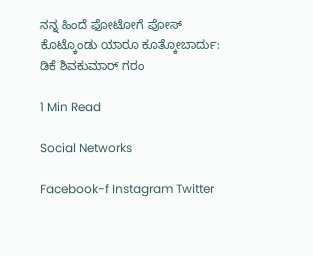ನನ್ನ ಹಿಂದೆ ಫೋಟೋಗೆ ಪೋಸ್ ಕೊಟ್ಕೊಂಡು ಯಾರೂ ಕೂತ್ಕೋಬಾರ್ದು: ಡಿಕೆ ಶಿವಕುಮಾರ್ ಗರಂ

1 Min Read

Social Networks

Facebook-f Instagram Twitter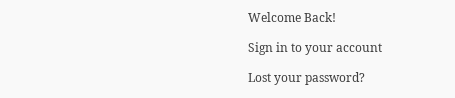Welcome Back!

Sign in to your account

Lost your password?